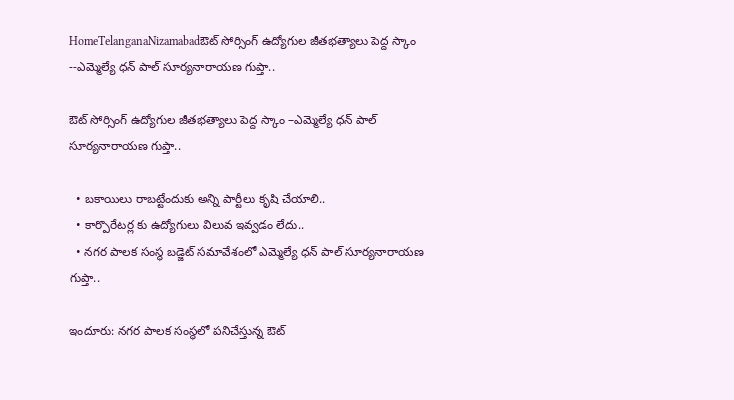HomeTelanganaNizamabadఔట్ సోర్సింగ్ ఉద్యోగుల జీతభత్యాలు పెద్ద స్కాం --ఎమ్మెల్యే ధన్ పాల్ సూర్యనారాయణ గుప్తా..

ఔట్ సోర్సింగ్ ఉద్యోగుల జీతభత్యాలు పెద్ద స్కాం –ఎమ్మెల్యే ధన్ పాల్ సూర్యనారాయణ గుప్తా..

  • బకాయిలు రాబట్టేందుకు అన్ని పార్టీలు కృషి చేయాలి..
  • కార్పొరేటర్ల కు ఉద్యోగులు విలువ ఇవ్వడం లేదు..
  • నగర పాలక సంస్థ బడ్జెట్ సమావేశంలో ఎమ్మెల్యే ధన్ పాల్ సూర్యనారాయణ గుప్తా..

ఇందూరు: నగర పాలక సంస్థలో పనిచేస్తున్న ఔట్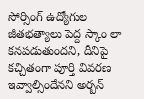సోర్సింగ్ ఉద్యోగుల జీతభత్యాలు పెద్ద స్కాం లా కనపడుతుందని, దీనిపై కచ్చితంగా పూర్తి వివరణ ఇవ్వాల్సిందేనని అర్బన్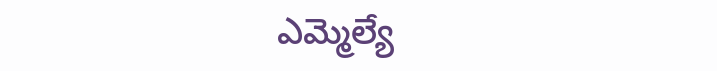ఎమ్మెల్యే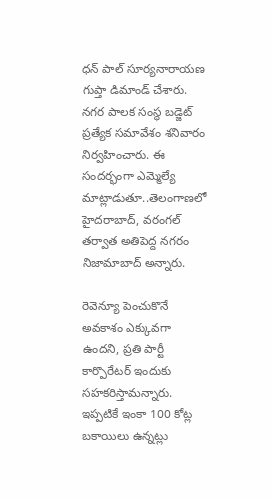ధన్ పాల్ సూర్యనారాయణ గుప్తా డిమాండ్ చేశారు. నగర పాలక సంస్థ బడ్జెట్ ప్రత్యేక సమావేశం శనివారం నిర్వహించారు. ఈ సందర్భంగా ఎమ్మెల్యే మాట్లాడుతూ..తెలంగాణలో హైదరాబాద్, వరంగల్ తర్వాత అతిపెద్ద నగరం నిజామాబాద్ అన్నారు.

రెవెన్యూ పెంచుకొనే అవకాశం ఎక్కువగా ఉందని, ప్రతి పార్టీ కార్పొరేటర్ ఇందుకు సహకరిస్తామన్నారు. ఇప్పటికే ఇంకా 100 కోట్ల బకాయిలు ఉన్నట్లు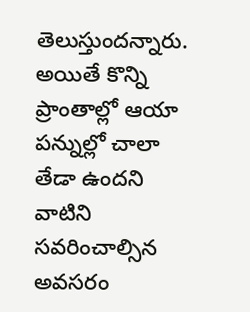తెలుస్తుందన్నారు. అయితే కొన్ని ప్రాంతాల్లో ఆయా పన్నుల్లో చాలా తేడా ఉందని వాటిని సవరించాల్సిన అవసరం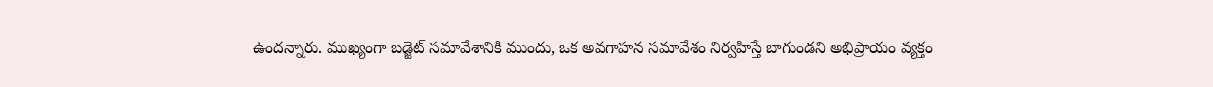ఉందన్నారు. ముఖ్యంగా బడ్జెట్ సమావేశానికి ముందు, ఒక అవగాహన సమావేశం నిర్వహిస్తే బాగుండని అభిప్రాయం వ్యక్తం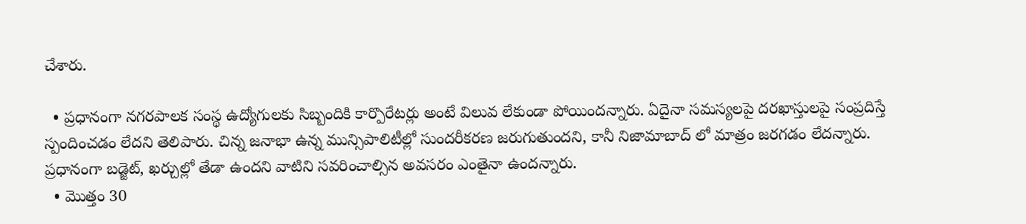చేశారు.

  • ప్రధానంగా నగరపాలక సంస్థ ఉద్యోగులకు సిబ్బందికి కార్పొరేటర్లు అంటే విలువ లేకుండా పోయిందన్నారు. ఏదైనా సమస్యలపై దరఖాస్తులపై సంప్రదిస్తే స్పందించడం లేదని తెలిపారు. చిన్న జనాభా ఉన్న మున్సిపాలిటీల్లో సుందరీకరణ జరుగుతుందని, కానీ నిజామాబాద్ లో మాత్రం జరగడం లేదన్నారు. ప్రధానంగా బడ్జెట్, ఖర్చుల్లో తేడా ఉందని వాటిని సవరించాల్సిన అవసరం ఎంతైనా ఉందన్నారు.
  • మొత్తం 30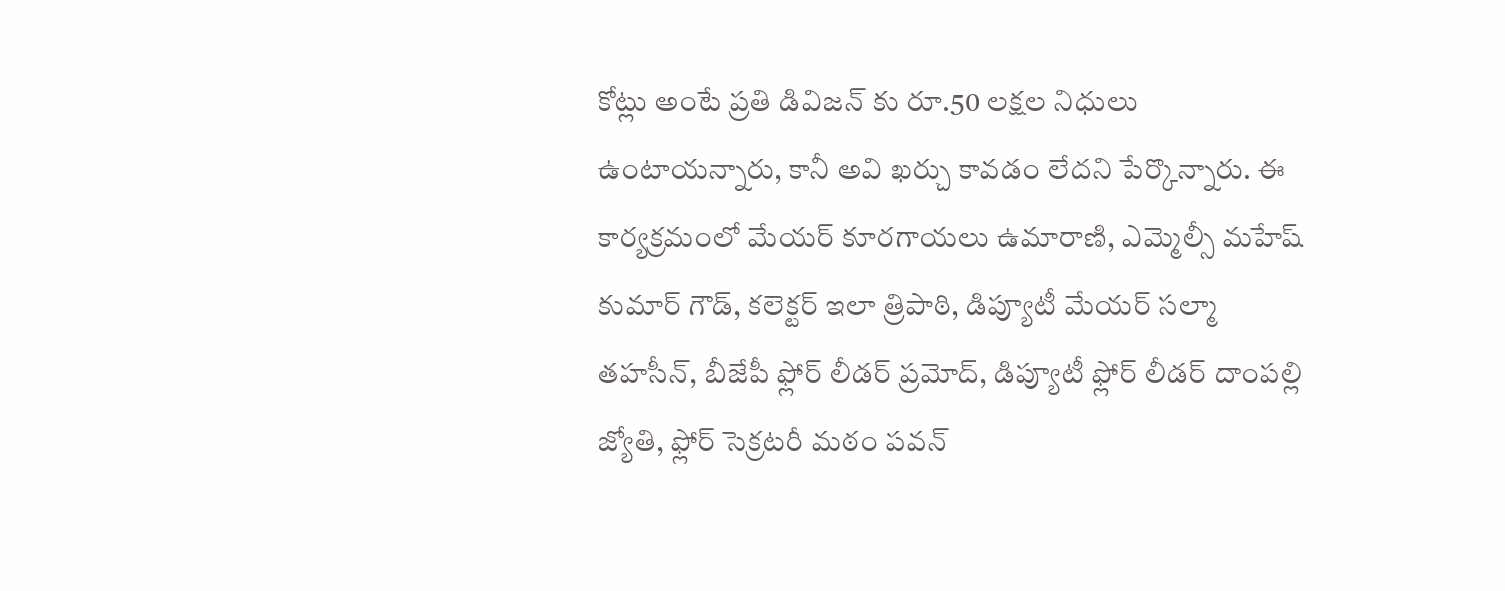కోట్లు అంటే ప్రతి డివిజన్ కు రూ.50 లక్షల నిధులు ఉంటాయన్నారు, కానీ అవి ఖర్చు కావడం లేదని పేర్కొన్నారు. ఈ కార్యక్రమంలో మేయర్ కూరగాయలు ఉమారాణి, ఎమ్మెల్సీ మహేష్ కుమార్ గౌడ్, కలెక్టర్ ఇలా త్రిపాఠి, డిప్యూటీ మేయర్ సల్మా తహసీన్, బీజేపీ ఫ్లోర్ లీడర్ ప్రమోద్, డిప్యూటీ ఫ్లోర్ లీడర్ దాంపల్లి జ్యోతి, ఫ్లోర్ సెక్రటరీ మఠం పవన్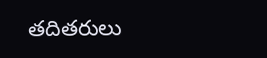తదితరులు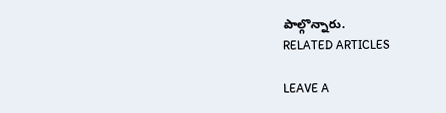పాల్గొన్నారు.
RELATED ARTICLES

LEAVE A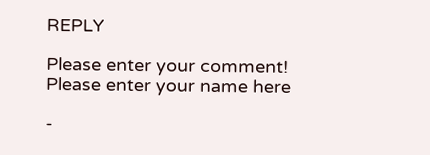REPLY

Please enter your comment!
Please enter your name here

-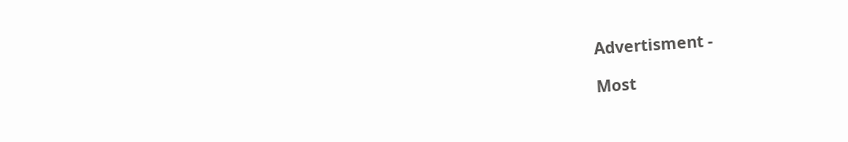Advertisment -

Most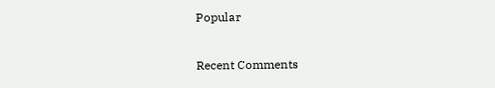Popular

Recent Comments